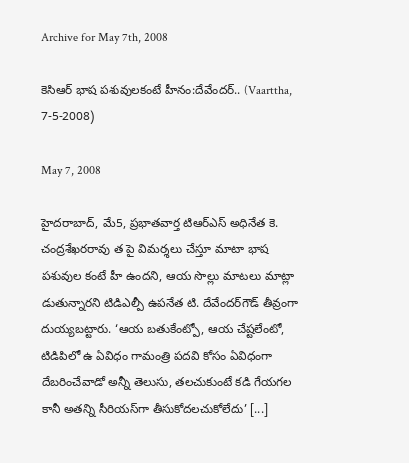Archive for May 7th, 2008

కెసిఆర్‌ భాష పశువులకంటే హీనం:దేవేందర్‌.. (Vaarttha, 7-5-2008)

May 7, 2008

హైదరాబాద్‌, మే5, ప్రభాతవార్త టిఆర్‌ఎస్‌ అధినేత కె. చంద్రశేఖరరావు త పై విమర్శలు చేస్తూ మాటా భాష పశువుల కంటే హీ ఉందని, ఆయ సొల్లు మాటలు మాట్లా డుతున్నారని టిడిఎల్పీ ఉపనేత టి. దేవేందర్‌గౌడ్‌ తీవ్రంగా దుయ్యబట్టారు. ‘ఆయ బతుకేంట్పో, ఆయ చేష్టలేంటో, టిడిపిలో ఉ ఏవిధం గామంత్రి పదవి కోసం ఏవిధంగా దేబరించేవాడో అన్నీ తెలుసు, తలచుకుంటే కడి గేయగల కానీ అతన్ని సీరియస్‌గా తీసుకోదలచుకోలేదు’ [...]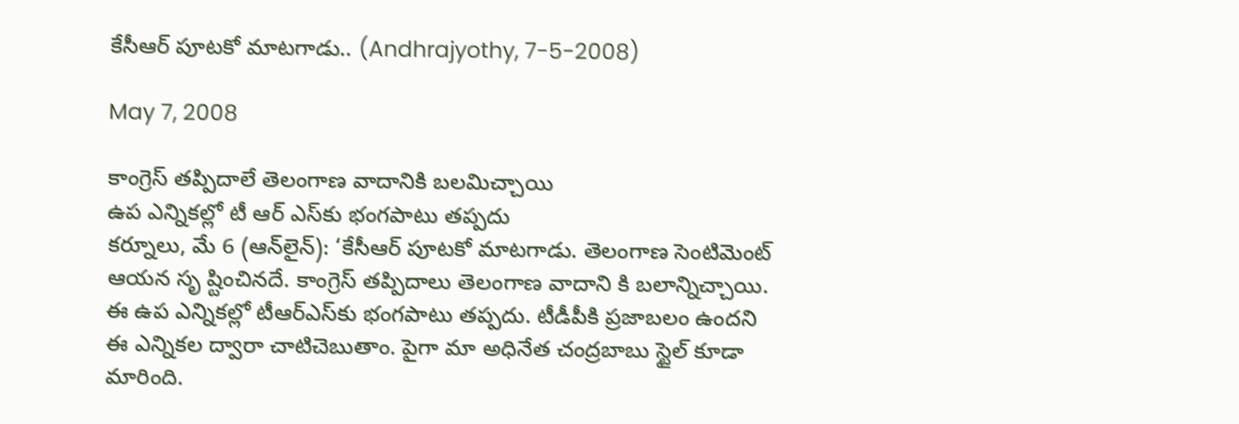కేసీఆర్‌ పూటకో మాటగాడు.. (Andhrajyothy, 7-5-2008)

May 7, 2008

కాంగ్రెస్‌ తప్పిదాలే తెలంగాణ వాదానికి బలమిచ్చాయి
ఉప ఎన్నికల్లో టీ ఆర్‌ ఎస్‌కు భంగపాటు తప్పదు
కర్నూలు, మే 6 (ఆన్‌లైన్‌): ‘కేసీఆర్‌ పూటకో మాటగాడు. తెలంగాణ సెంటిమెంట్‌ ఆయన సృ ష్టించినదే. కాంగ్రెస్‌ తప్పిదాలు తెలంగాణ వాదాని కి బలాన్నిచ్చాయి. ఈ ఉప ఎన్నికల్లో టీఆర్‌ఎస్‌కు భంగపాటు తప్పదు. టీడీపీకి ప్రజాబలం ఉందని ఈ ఎన్నికల ద్వారా చాటిచెబుతాం. పైగా మా అధినేత చంద్రబాబు స్టైల్‌ కూడా మారింది.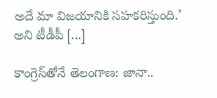అదే మా విజయానికి సహకరిస్తుంది.’ అని టీడీపీ [...]

కాంగ్రెస్‌తోనే తెలంగాణ: జానా..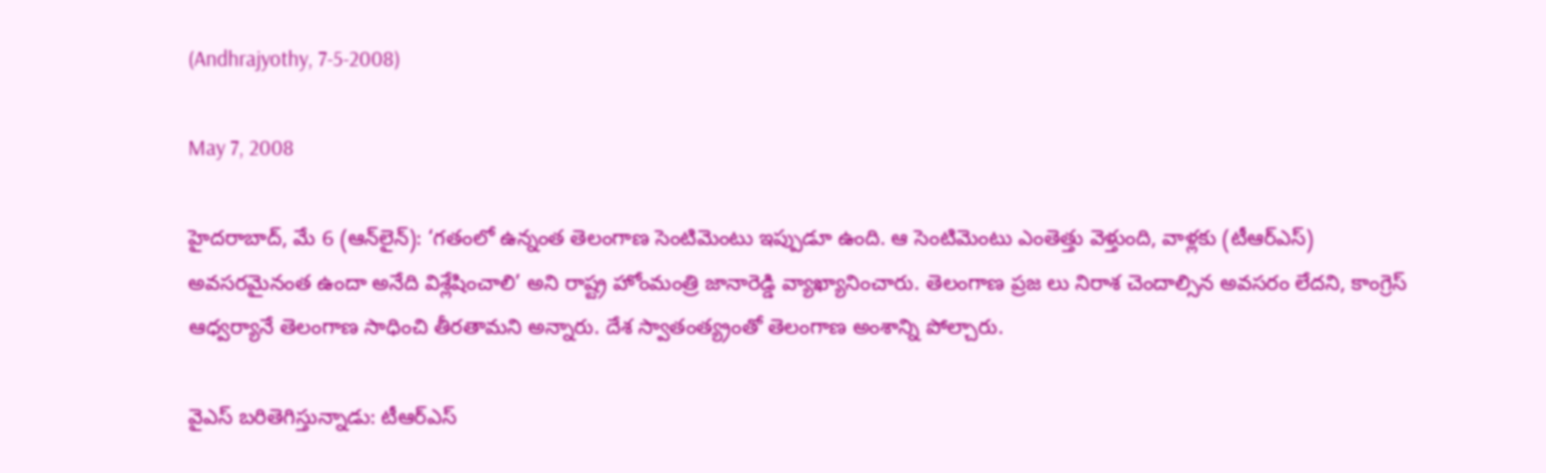(Andhrajyothy, 7-5-2008)

May 7, 2008

హైదరాబాద్‌, మే 6 (ఆన్‌లైన్‌): ‘గతంలో ఉన్నంత తెలంగాణ సెంటిమెంటు ఇప్పుడూ ఉంది. ఆ సెంటిమెంటు ఎంతెత్తు వెళ్తుంది, వాళ్లకు (టీఆర్‌ఎస్‌) అవసరమైనంత ఉందా అనేది విశ్లేషించాలి’ అని రాష్ట్ర హోంమంత్రి జానారెడ్డి వ్యాఖ్యానించారు. తెలంగాణ ప్రజ లు నిరాశ చెందాల్సిన అవసరం లేదని, కాంగ్రెస్‌ ఆధ్వర్యానే తెలంగాణ సాధించి తీరతామని అన్నారు. దేశ స్వాతంత్య్రంతో తెలంగాణ అంశాన్ని పోల్చారు.

వైఎస్‌ బరితెగిస్తున్నాడు: టీఆర్‌ఎస్‌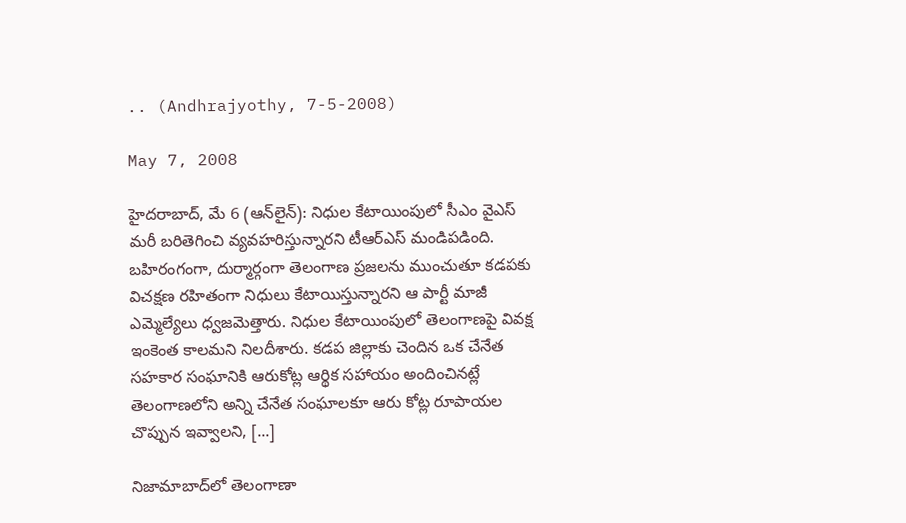.. (Andhrajyothy, 7-5-2008)

May 7, 2008

హైదరాబాద్‌, మే 6 (ఆన్‌లైన్‌): నిధుల కేటాయింపులో సీఎం వైఎస్‌ మరీ బరితెగించి వ్యవహరిస్తున్నారని టీఆర్‌ఎస్‌ మండిపడింది. బహిరంగంగా, దుర్మార్గంగా తెలంగాణ ప్రజలను ముంచుతూ కడపకు విచక్షణ రహితంగా నిధులు కేటాయిస్తున్నారని ఆ పార్టీ మాజీ ఎమ్మెల్యేలు ధ్వజమెత్తారు. నిధుల కేటాయింపులో తెలంగాణపై వివక్ష ఇంకెంత కాలమని నిలదీశారు. కడప జిల్లాకు చెందిన ఒక చేనేత సహకార సంఘానికి ఆరుకోట్ల ఆర్థిక సహాయం అందించినట్లే తెలంగాణలోని అన్ని చేనేత సంఘాలకూ ఆరు కోట్ల రూపాయల చొప్పున ఇవ్వాలని, [...]

నిజామాబాద్‌లో తెలంగాణా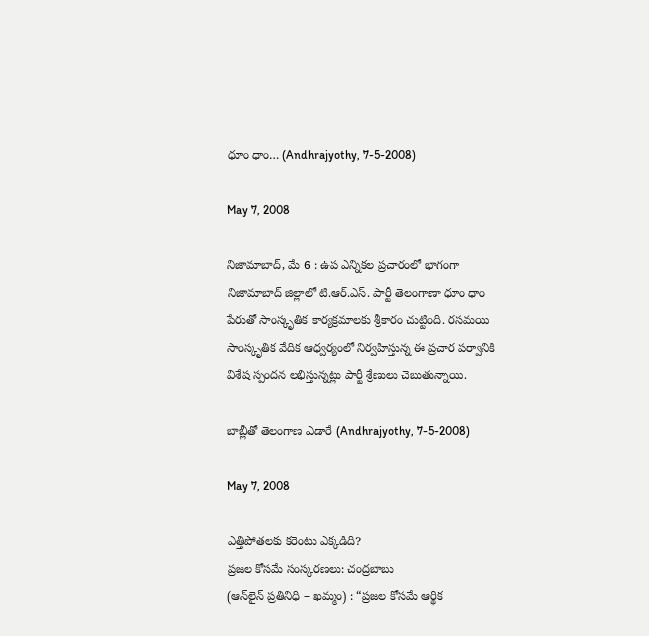ధూం ధాం… (Andhrajyothy, 7-5-2008)

May 7, 2008

నిజామాబాద్‌, మే 6 : ఉప ఎన్నికల ప్రచారంలో భాగంగా నిజామాబాద్‌ జిల్లాలో టి.ఆర్‌.ఎస్‌. పార్టీ తెలంగాణా ధూం ధాం పేరుతో సాంస్కృతిక కార్యక్రమాలకు శ్రీకారం చుట్టింది. రసమయి సాంస్కృతిక వేదిక ఆధ్వర్యంలో నిర్వహిస్తున్న ఈ ప్రచార పర్వానికి విశేష స్పందన లభిస్తున్నట్లు పార్టీ శ్రేణులు చెబుతున్నాయి.

బాబ్లీతో తెలంగాణ ఎడారే (Andhrajyothy, 7-5-2008)

May 7, 2008

ఎత్తిపోతలకు కరెంటు ఎక్కడిది?
ప్రజల కోసమే సంస్కరణలు: చంద్రబాబు
(ఆన్‌లైన్‌ ప్రతినిధి – ఖమ్మం) : “ప్రజల కోసమే ఆర్థిక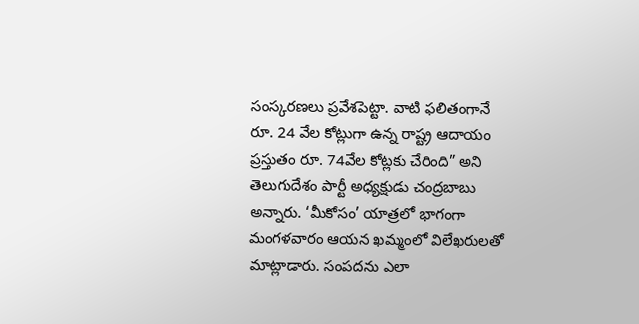సంస్కరణలు ప్రవేశపెట్టా. వాటి ఫలితంగానే రూ. 24 వేల కోట్లుగా ఉన్న రాష్ట్ర ఆదాయం ప్రస్తుతం రూ. 74వేల కోట్లకు చేరింది” అని తెలుగుదేశం పార్టీ అధ్యక్షుడు చంద్రబాబు అన్నారు. ‘మీకోసం’ యాత్రలో భాగంగా మంగళవారం ఆయన ఖమ్మంలో విలేఖరులతో మాట్లాడారు. సంపదను ఎలా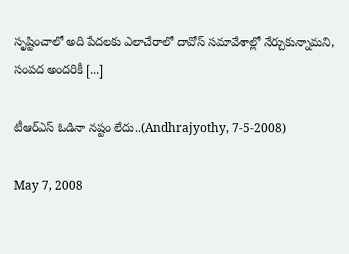సృష్టించాలో అది పేదలకు ఎలాచేరాలో దావోస్‌ సమావేశాల్లో నేర్చుకున్నామని, సంపద అందరికీ [...]

టీఆర్‌ఎస్‌ ఓడినా నష్టం లేదు..(Andhrajyothy, 7-5-2008)

May 7, 2008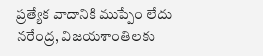ప్రత్యేక వాదానికి ముప్పేం లేదు
నరేంద్ర, విజయశాంతిలకు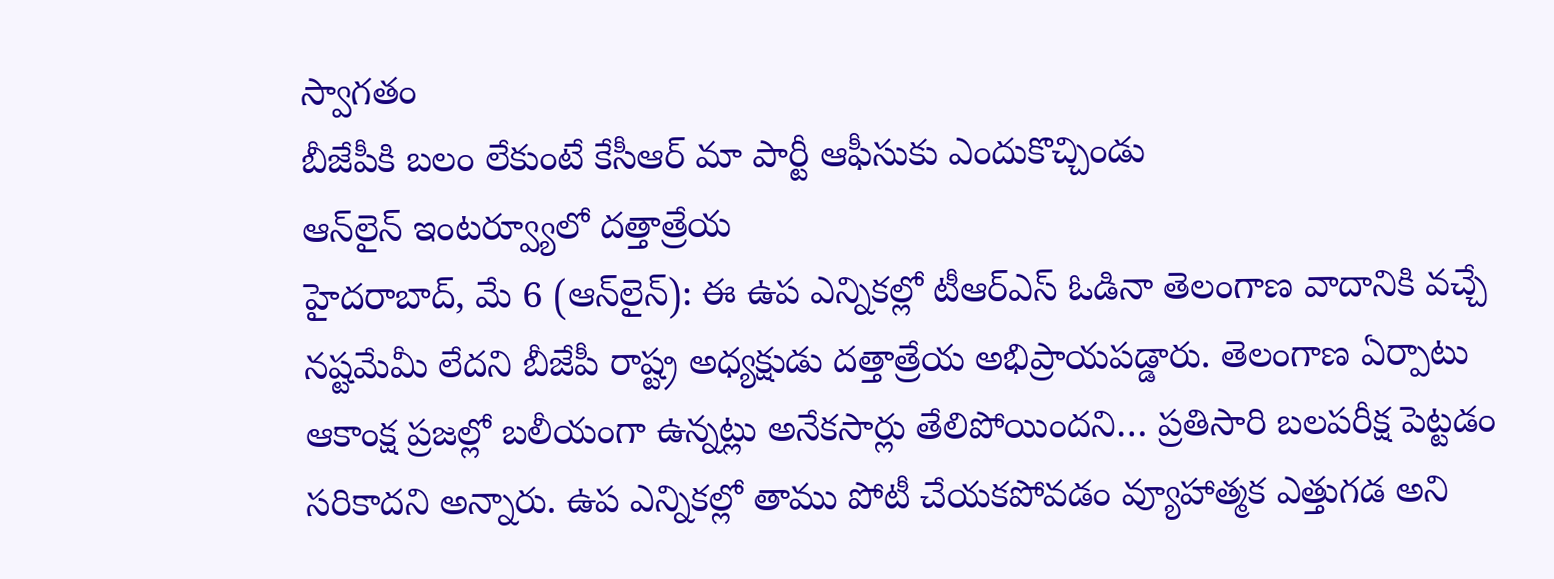స్వాగతం
బీజేపీకి బలం లేకుంటే కేసీఆర్‌ మా పార్టీ ఆఫీసుకు ఎందుకొచ్చిండు
ఆన్‌లైన్‌ ఇంటర్వ్యూలో దత్తాత్రేయ
హైదరాబాద్‌, మే 6 (ఆన్‌లైన్‌): ఈ ఉప ఎన్నికల్లో టీఆర్‌ఎస్‌ ఓడినా తెలంగాణ వాదానికి వచ్చే నష్టమేమీ లేదని బీజేపీ రాష్ట్ర అధ్యక్షుడు దత్తాత్రేయ అభిప్రాయపడ్డారు. తెలంగాణ ఏర్పాటు ఆకాంక్ష ప్రజల్లో బలీయంగా ఉన్నట్లు అనేకసార్లు తేలిపోయిందని… ప్రతిసారి బలపరీక్ష పెట్టడం సరికాదని అన్నారు. ఉప ఎన్నికల్లో తాము పోటీ చేయకపోవడం వ్యూహాత్మక ఎత్తుగడ అని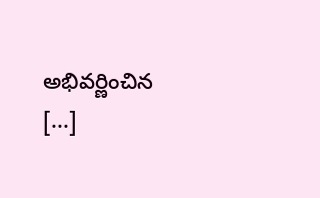అభివర్ణించిన [...]